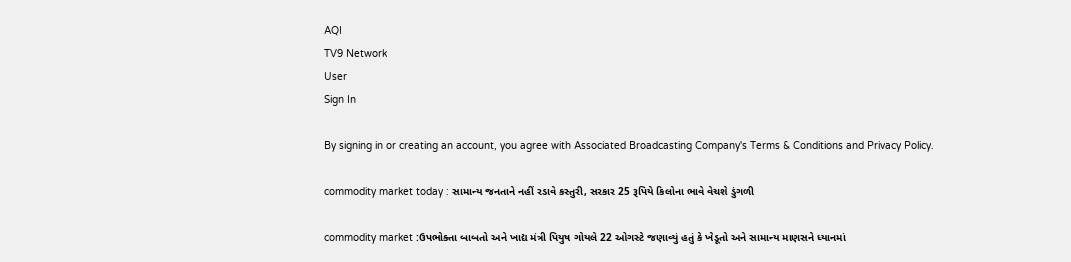AQI
TV9 Network
User
Sign In

By signing in or creating an account, you agree with Associated Broadcasting Company's Terms & Conditions and Privacy Policy.

commodity market today : સામાન્ય જનતાને નહીં રડાવે કસ્તુરી, સરકાર 25 રૂપિયે કિલોના ભાવે વેચશે ડુંગળી

commodity market :ઉપભોક્તા બાબતો અને ખાદ્ય મંત્રી પિયુષ ગોયલે 22 ઓગસ્ટે જણાવ્યું હતું કે ખેડૂતો અને સામાન્ય માણસને ધ્યાનમાં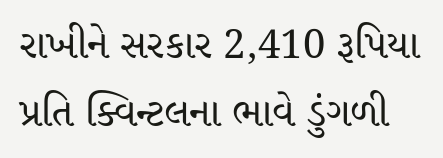રાખીને સરકાર 2,410 રૂપિયા પ્રતિ ક્વિન્ટલના ભાવે ડુંગળી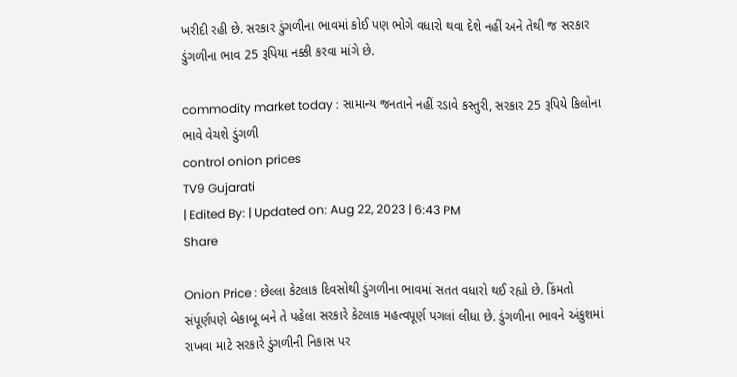ખરીદી રહી છે. સરકાર ડુંગળીના ભાવમાં કોઈ પણ ભોગે વધારો થવા દેશે નહીં અને તેથી જ સરકાર ડુંગળીના ભાવ 25 રૂપિયા નક્કી કરવા માંગે છે.

commodity market today : સામાન્ય જનતાને નહીં રડાવે કસ્તુરી, સરકાર 25 રૂપિયે કિલોના ભાવે વેચશે ડુંગળી
control onion prices
TV9 Gujarati
| Edited By: | Updated on: Aug 22, 2023 | 6:43 PM
Share

Onion Price : છેલ્લા કેટલાક દિવસોથી ડુંગળીના ભાવમાં સતત વધારો થઈ રહ્યો છે. કિંમતો સંપૂર્ણપણે બેકાબૂ બને તે પહેલા સરકારે કેટલાક મહત્વપૂર્ણ પગલાં લીધા છે. ડુંગળીના ભાવને અંકુશમાં રાખવા માટે સરકારે ડુંગળીની નિકાસ પર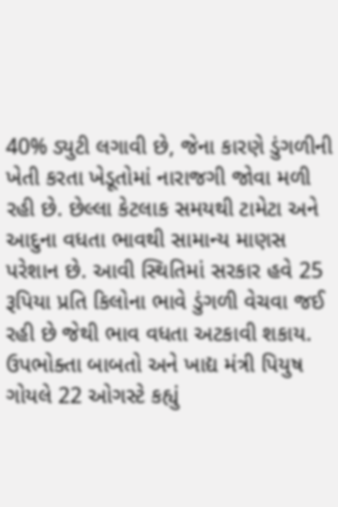40% ડ્યુટી લગાવી છે, જેના કારણે ડુંગળીની ખેતી કરતા ખેડૂતોમાં નારાજગી જોવા મળી રહી છે. છેલ્લા કેટલાક સમયથી ટામેટા અને આદુના વધતા ભાવથી સામાન્ય માણસ પરેશાન છે. આવી સ્થિતિમાં સરકાર હવે 25 રૂપિયા પ્રતિ કિલોના ભાવે ડુંગળી વેચવા જઈ રહી છે જેથી ભાવ વધતા અટકાવી શકાય. ઉપભોક્તા બાબતો અને ખાદ્ય મંત્રી પિયુષ ગોયલે 22 ઓગસ્ટે કહ્યું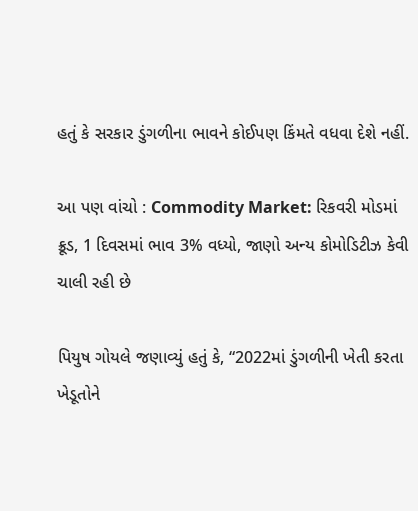હતું કે સરકાર ડુંગળીના ભાવને કોઈપણ કિંમતે વધવા દેશે નહીં.

આ પણ વાંચો : Commodity Market: રિકવરી મોડમાં ક્રૂડ, 1 દિવસમાં ભાવ 3% વધ્યો, જાણો અન્ય કોમોડિટીઝ કેવી ચાલી રહી છે

પિયુષ ગોયલે જણાવ્યું હતું કે, “2022માં ડુંગળીની ખેતી કરતા ખેડૂતોને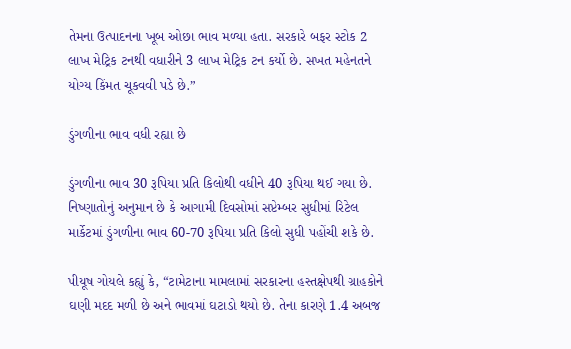તેમના ઉત્પાદનના ખૂબ ઓછા ભાવ મળ્યા હતા. સરકારે બફર સ્ટોક 2 લાખ મેટ્રિક ટનથી વધારીને 3 લાખ મેટ્રિક ટન કર્યો છે. સખત મહેનતને યોગ્ય કિંમત ચૂકવવી પડે છે.”

ડુંગળીના ભાવ વધી રહ્યા છે

ડુંગળીના ભાવ 30 રૂપિયા પ્રતિ કિલોથી વધીને 40 રૂપિયા થઈ ગયા છે. નિષ્ણાતોનું અનુમાન છે કે આગામી દિવસોમાં સપ્ટેમ્બર સુધીમાં રિટેલ માર્કેટમાં ડુંગળીના ભાવ 60-70 રૂપિયા પ્રતિ કિલો સુધી પહોંચી શકે છે.

પીયૂષ ગોયલે કહ્યું કે, “ટામેટાના મામલામાં સરકારના હસ્તક્ષેપથી ગ્રાહકોને ઘણી મદદ મળી છે અને ભાવમાં ઘટાડો થયો છે. તેના કારણે 1.4 અબજ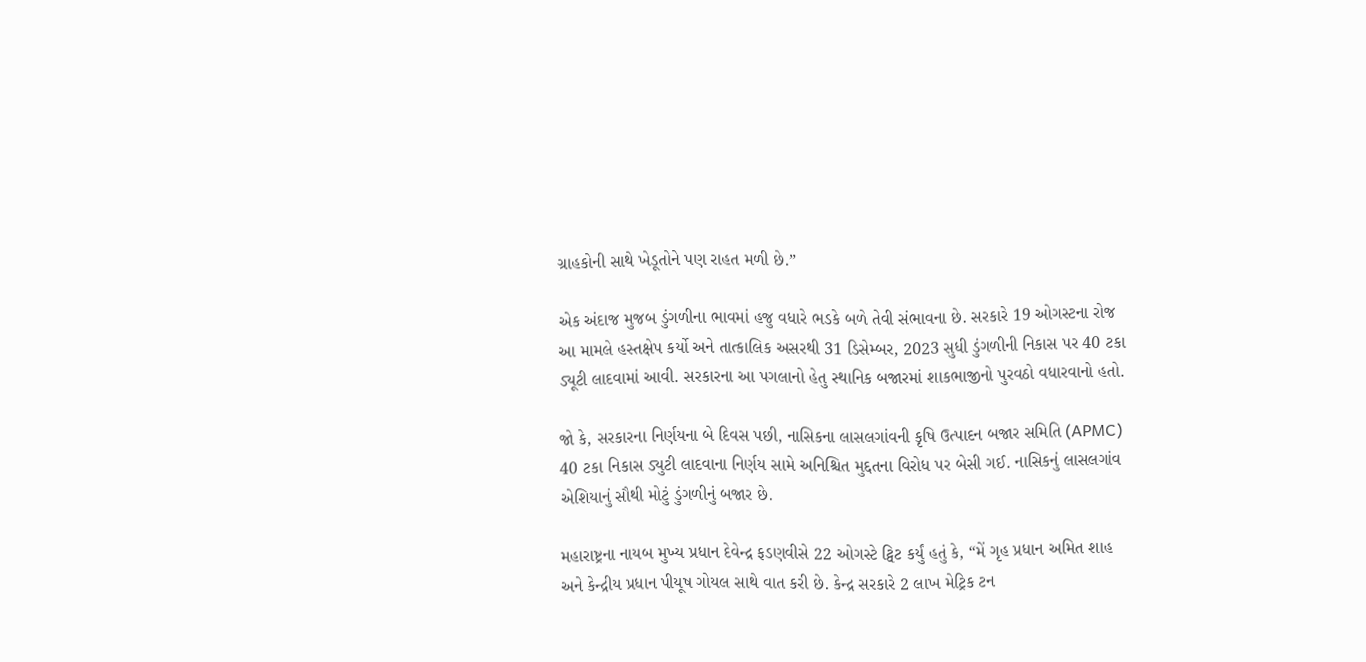ગ્રાહકોની સાથે ખેડૂતોને પણ રાહત મળી છે.”

એક અંદાજ મુજબ ડુંગળીના ભાવમાં હજુ વધારે ભડકે બળે તેવી સંભાવના છે. સરકારે 19 ઓગસ્ટના રોજ આ મામલે હસ્તક્ષેપ કર્યો અને તાત્કાલિક અસરથી 31 ડિસેમ્બર, 2023 સુધી ડુંગળીની નિકાસ પર 40 ટકા ડ્યૂટી લાદવામાં આવી. સરકારના આ પગલાનો હેતુ સ્થાનિક બજારમાં શાકભાજીનો પુરવઠો વધારવાનો હતો.

જો કે, સરકારના નિર્ણયના બે દિવસ પછી, નાસિકના લાસલગાંવની કૃષિ ઉત્પાદન બજાર સમિતિ (APMC) 40 ટકા નિકાસ ડ્યુટી લાદવાના નિર્ણય સામે અનિશ્ચિત મુદ્દતના વિરોધ પર બેસી ગઈ. નાસિકનું લાસલગાંવ એશિયાનું સૌથી મોટું ડુંગળીનું બજાર છે.

મહારાષ્ટ્રના નાયબ મુખ્ય પ્રધાન દેવેન્દ્ર ફડણવીસે 22 ઓગસ્ટે ટ્વિટ કર્યું હતું કે, “મેં ગૃહ પ્રધાન અમિત શાહ અને કેન્દ્રીય પ્રધાન પીયૂષ ગોયલ સાથે વાત કરી છે. કેન્દ્ર સરકારે 2 લાખ મેટ્રિક ટન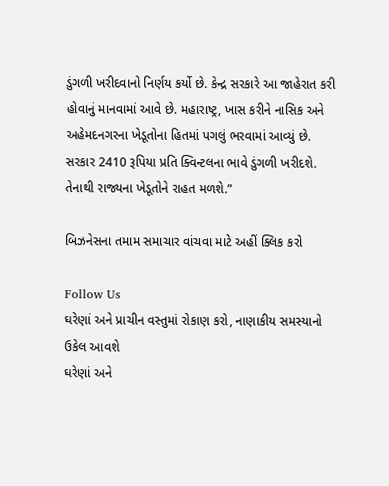ડુંગળી ખરીદવાનો નિર્ણય કર્યો છે. કેન્દ્ર સરકારે આ જાહેરાત કરી હોવાનું માનવામાં આવે છે. મહારાષ્ટ્ર, ખાસ કરીને નાસિક અને અહેમદનગરના ખેડૂતોના હિતમાં પગલું ભરવામાં આવ્યું છે. સરકાર 2410 રૂપિયા પ્રતિ ક્વિન્ટલના ભાવે ડુંગળી ખરીદશે. તેનાથી રાજ્યના ખેડૂતોને રાહત મળશે.”

બિઝનેસના તમામ સમાચાર વાંચવા માટે અહીં ક્લિક કરો

Follow Us
ઘરેણાં અને પ્રાચીન વસ્તુમાં રોકાણ કરો, નાણાકીય સમસ્યાનો ઉકેલ આવશે
ઘરેણાં અને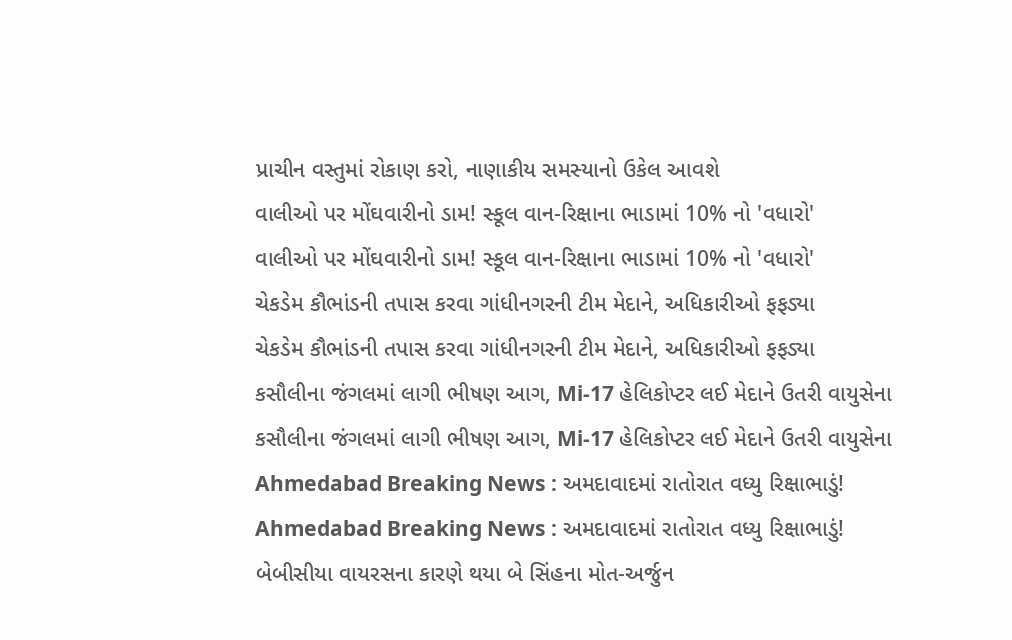પ્રાચીન વસ્તુમાં રોકાણ કરો, નાણાકીય સમસ્યાનો ઉકેલ આવશે
વાલીઓ પર મોંઘવારીનો ડામ! સ્કૂલ વાન-રિક્ષાના ભાડામાં 10% નો 'વધારો'
વાલીઓ પર મોંઘવારીનો ડામ! સ્કૂલ વાન-રિક્ષાના ભાડામાં 10% નો 'વધારો'
ચેકડેમ કૌભાંડની તપાસ કરવા ગાંધીનગરની ટીમ મેદાને, અધિકારીઓ ફફડ્યા
ચેકડેમ કૌભાંડની તપાસ કરવા ગાંધીનગરની ટીમ મેદાને, અધિકારીઓ ફફડ્યા
કસૌલીના જંગલમાં લાગી ભીષણ આગ, Mi-17 હેલિકોપ્ટર લઈ મેદાને ઉતરી વાયુસેના
કસૌલીના જંગલમાં લાગી ભીષણ આગ, Mi-17 હેલિકોપ્ટર લઈ મેદાને ઉતરી વાયુસેના
Ahmedabad Breaking News : અમદાવાદમાં રાતોરાત વધ્યુ રિક્ષાભાડું!
Ahmedabad Breaking News : અમદાવાદમાં રાતોરાત વધ્યુ રિક્ષાભાડું!
બેબીસીયા વાયરસના કારણે થયા બે સિંહના મોત-અર્જુન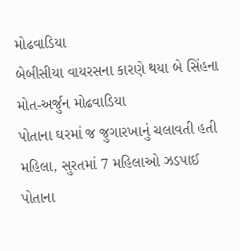મોઢવાડિયા
બેબીસીયા વાયરસના કારણે થયા બે સિંહના મોત-અર્જુન મોઢવાડિયા
પોતાના ઘરમાં જ જુગારખાનું ચલાવતી હતી મહિલા, સુરતમાં 7 મહિલાઓ ઝડપાઈ
પોતાના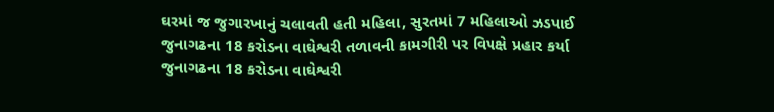ઘરમાં જ જુગારખાનું ચલાવતી હતી મહિલા, સુરતમાં 7 મહિલાઓ ઝડપાઈ
જુનાગઢના 18 કરોડના વાઘેશ્વરી તળાવની કામગીરી પર વિપક્ષે પ્રહાર કર્યા
જુનાગઢના 18 કરોડના વાઘેશ્વરી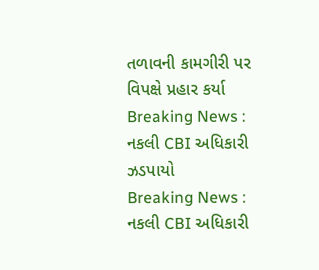તળાવની કામગીરી પર વિપક્ષે પ્રહાર કર્યા
Breaking News : નકલી CBI અધિકારી ઝડપાયો
Breaking News : નકલી CBI અધિકારી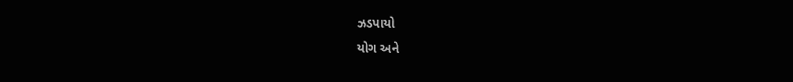ઝડપાયો
યોગ અને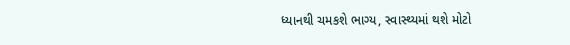ધ્યાનથી ચમકશે ભાગ્ય, સ્વાસ્થ્યમાં થશે મોટો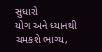સુધારો
યોગ અને ધ્યાનથી ચમકશે ભાગ્ય,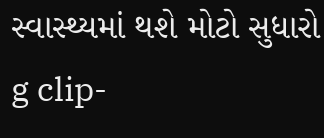સ્વાસ્થ્યમાં થશે મોટો સુધારો
g clip-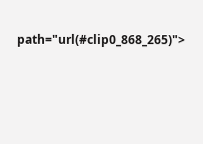path="url(#clip0_868_265)">